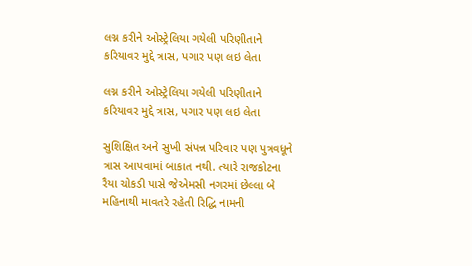લગ્ન કરીને ઓસ્ટ્રેલિયા ગયેલી પરિણીતાને કરિયાવર મુદ્દે ત્રાસ, પગાર પણ લઇ લેતા

લગ્ન કરીને ઓસ્ટ્રેલિયા ગયેલી પરિણીતાને કરિયાવર મુદ્દે ત્રાસ, પગાર પણ લઇ લેતા

સુશિક્ષિત અને સુખી સંપન્ન પરિવાર પણ પુત્રવધૂને ત્રાસ આપવામાં બાકાત નથી. ત્યારે રાજકોટના રૈયા ચોકડી પાસે જેએમસી નગરમાં છેલ્લા બે મહિનાથી માવતરે રહેતી રિદ્ધિ નામની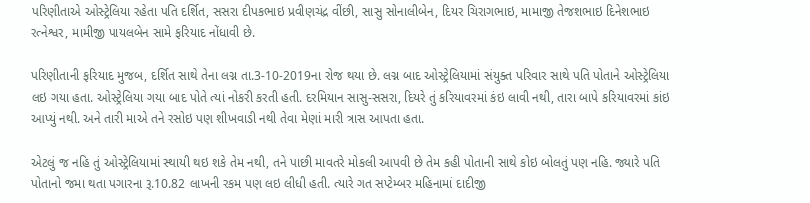પરિણીતાએ ઓસ્ટ્રેલિયા રહેતા પતિ દર્શિત, સસરા દીપકભાઇ પ્રવીણચંદ્ર વીંછી, સાસુ સોનાલીબેન, દિયર ચિરાગભાઇ, મામાજી તેજશભાઇ દિનેશભાઇ રત્નેશ્વર, મામીજી પાયલબેન સામે ફરિયાદ નોંધાવી છે.

પરિણીતાની ફરિયાદ મુજબ, દર્શિત સાથે તેના લગ્ન તા.3-10-2019ના રોજ થયા છે. લગ્ન બાદ ઓસ્ટ્રેલિયામાં સંયુક્ત પરિવાર સાથે પતિ પોતાને ઓસ્ટ્રેલિયા લઇ ગયા હતા. ઓસ્ટ્રેલિયા ગયા બાદ પોતે ત્યાં નોકરી કરતી હતી. દરમિયાન સાસુ-સસરા, દિયરે તું કરિયાવરમાં કંઇ લાવી નથી, તારા બાપે કરિયાવરમાં કાંઇ આપ્યું નથી. અને તારી માએ તને રસોઇ પણ શીખવાડી નથી તેવા મેણાં મારી ત્રાસ આપતા હતા.

એટલું જ નહિ તું ઓસ્ટ્રેલિયામાં સ્થાયી થઇ શકે તેમ નથી, તને પાછી માવતરે મોકલી આપવી છે તેમ કહી પોતાની સાથે કોઇ બોલતું પણ નહિ. જ્યારે પતિ પોતાનો જમા થતા પગારના રૂ.10.82 લાખની રકમ પણ લઇ લીધી હતી. ત્યારે ગત સપ્ટેમ્બર મહિનામાં દાદીજી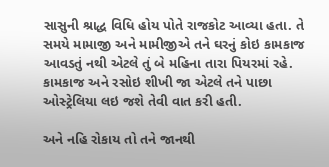સાસુની શ્રાદ્ધ વિધિ હોય પોતે રાજકોટ આવ્યા હતા. તે સમયે મામાજી અને મામીજીએ તને ઘરનું કોઇ કામકાજ આવડતું નથી એટલે તું બે મહિના તારા પિયરમાં રહે. કામકાજ અને રસોઇ શીખી જા એટલે તને પાછા ઓસ્ટ્રેલિયા લઇ જશે તેવી વાત કરી હતી.

અને નહિ રોકાય તો તને જાનથી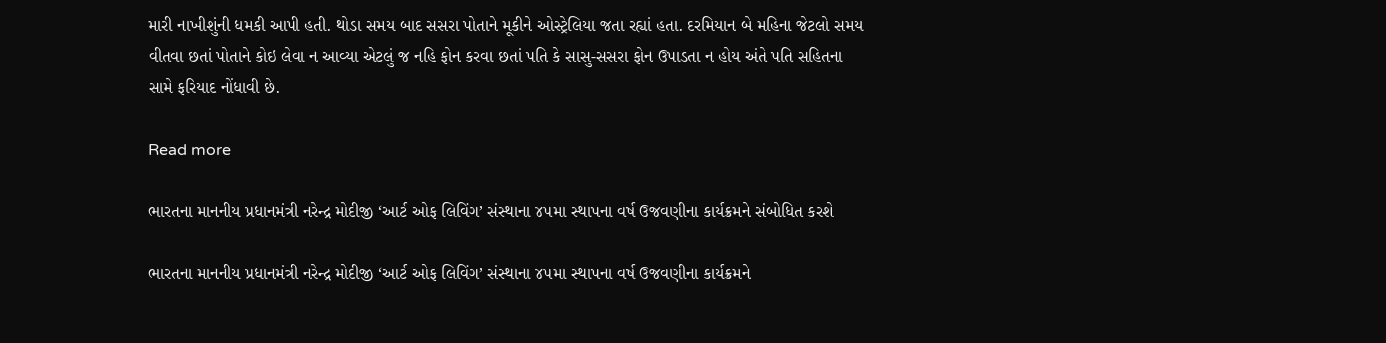મારી નાખીશુંની ધમકી આપી હતી. થોડા સમય બાદ સસરા પોતાને મૂકીને ઓસ્ટ્રેલિયા જતા રહ્યાં હતા. દરમિયાન બે મહિના જેટલો સમય વીતવા છતાં પોતાને કોઇ લેવા ન આવ્યા એટલું જ નહિ ફોન કરવા છતાં પતિ કે સાસુ-સસરા ફોન ઉપાડતા ન હોય અંતે પતિ સહિતના સામે ફરિયાદ નોંધાવી છે.

Read more

ભારતના માનનીય પ્રધાનમંત્રી નરેન્દ્ર મોદીજી ‘આર્ટ ઓફ લિવિંગ’ સંસ્થાના ૪૫મા સ્થાપના વર્ષ ઉજવણીના કાર્યક્રમને સંબોધિત કરશે

ભારતના માનનીય પ્રધાનમંત્રી નરેન્દ્ર મોદીજી ‘આર્ટ ઓફ લિવિંગ’ સંસ્થાના ૪૫મા સ્થાપના વર્ષ ઉજવણીના કાર્યક્રમને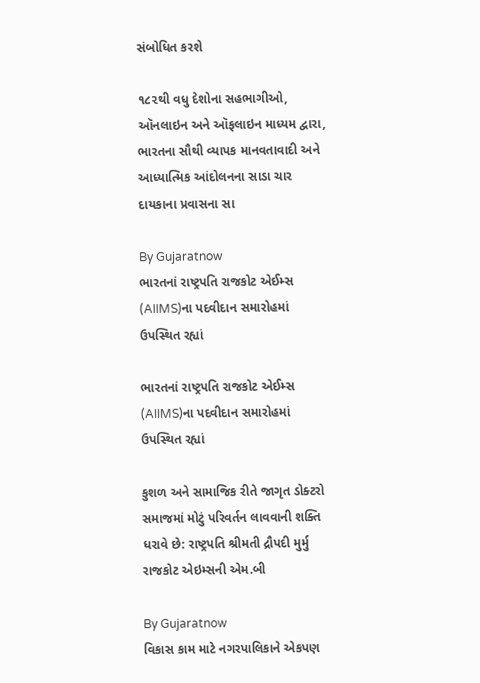સંબોધિત કરશે

૧૮૨થી વધુ દેશોના સહભાગીઓ, ઑનલાઇન અને ઑફલાઇન માધ્યમ દ્વારા, ભારતના સૌથી વ્યાપક માનવતાવાદી અને આધ્યાત્મિક આંદોલનના સાડા ચાર દાયકાના પ્રવાસના સા

By Gujaratnow
ભારતનાં રાષ્ટ્રપતિ રાજકોટ એઈમ્સ (AIIMS)ના પદવીદાન સમારોહમાં ઉપસ્થિત રહ્યાં

ભારતનાં રાષ્ટ્રપતિ રાજકોટ એઈમ્સ (AIIMS)ના પદવીદાન સમારોહમાં ઉપસ્થિત રહ્યાં

કુશળ અને સામાજિક રીતે જાગૃત ડોક્ટરો સમાજમાં મોટું પરિવર્તન લાવવાની શક્તિ ધરાવે છે: રાષ્ટ્રપતિ શ્રીમતી દ્રૌપદી મુર્મુ રાજકોટ એઇમ્સની એમ.બી

By Gujaratnow
વિકાસ કામ માટે નગરપાલિકાને એકપણ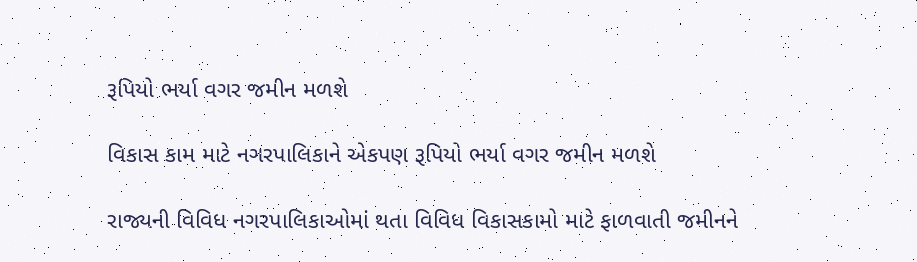રૂપિયો ભર્યા વગર જમીન મળશે

વિકાસ કામ માટે નગરપાલિકાને એકપણ રૂપિયો ભર્યા વગર જમીન મળશે

રાજ્યની વિવિધ નગરપાલિકાઓમાં થતા વિવિધ વિકાસકામો માટે ફાળવાતી જમીનને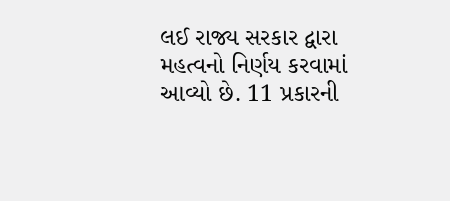લઈ રાજ્ય સરકાર દ્વારા મહત્વનો નિર્ણય કરવામાં આવ્યો છે. 11 પ્રકારની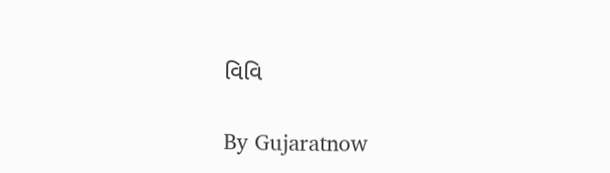વિવિ

By Gujaratnow